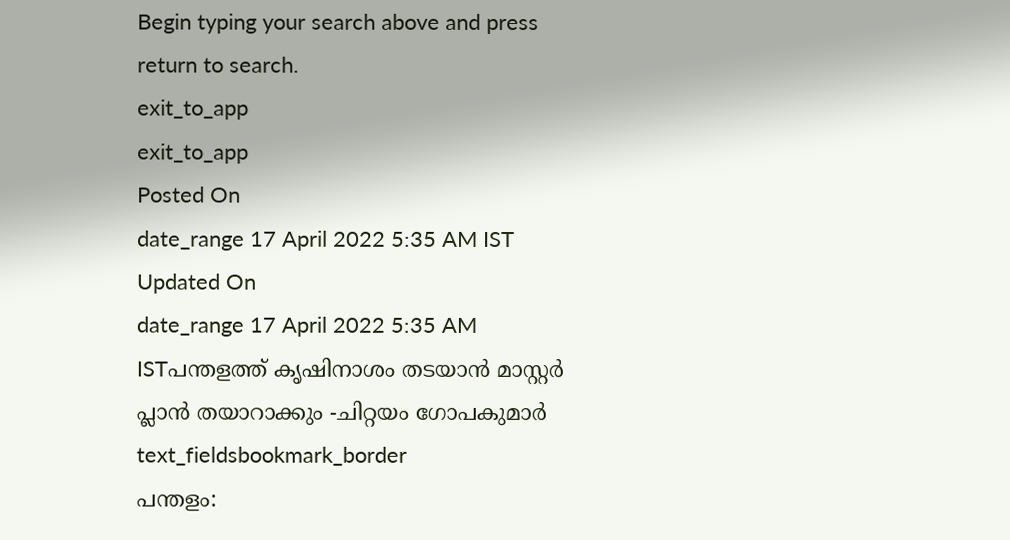Begin typing your search above and press return to search.
exit_to_app
exit_to_app
Posted On
date_range 17 April 2022 5:35 AM IST Updated On
date_range 17 April 2022 5:35 AM ISTപന്തളത്ത് കൃഷിനാശം തടയാൻ മാസ്റ്റർ പ്ലാൻ തയാറാക്കും -ചിറ്റയം ഗോപകുമാർ
text_fieldsbookmark_border
പന്തളം: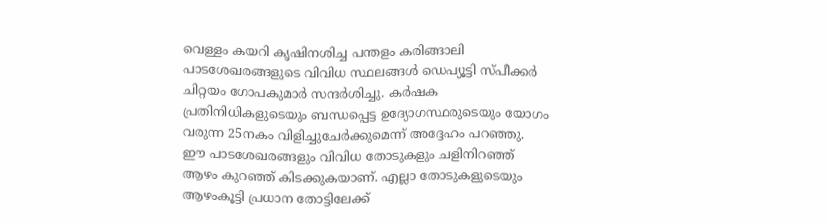വെള്ളം കയറി കൃഷിനശിച്ച പന്തളം കരിങ്ങാലി പാടശേഖരങ്ങളുടെ വിവിധ സ്ഥലങ്ങൾ ഡെപ്യൂട്ടി സ്പീക്കർ ചിറ്റയം ഗോപകുമാർ സന്ദർശിച്ചു. കർഷക പ്രതിനിധികളുടെയും ബന്ധപ്പെട്ട ഉദ്യോഗസ്ഥരുടെയും യോഗം വരുന്ന 25നകം വിളിച്ചുചേർക്കുമെന്ന് അദ്ദേഹം പറഞ്ഞു. ഈ പാടശേഖരങ്ങളും വിവിധ തോടുകളും ചളിനിറഞ്ഞ് ആഴം കുറഞ്ഞ് കിടക്കുകയാണ്. എല്ലാ തോടുകളുടെയും ആഴംകൂട്ടി പ്രധാന തോട്ടിലേക്ക്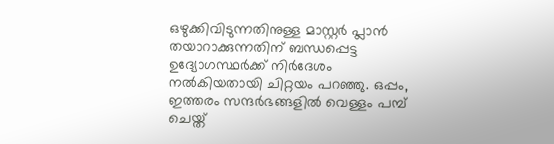ഒഴുക്കിവിടുന്നതിനുള്ള മാസ്റ്റർ പ്ലാൻ തയാറാക്കുന്നതിന് ബന്ധപ്പെട്ട ഉദ്യോഗസ്ഥർക്ക് നിർദേശം നൽകിയതായി ചിറ്റയം പറഞ്ഞു. ഒപ്പം, ഇത്തരം സന്ദർഭങ്ങളിൽ വെള്ളം പമ്പ് ചെയ്ത്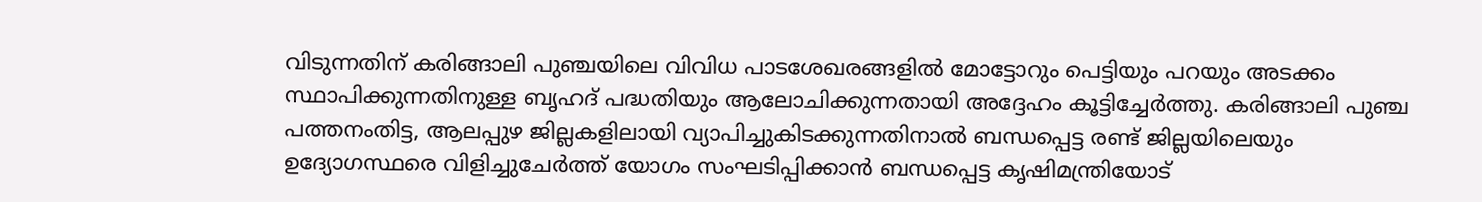വിടുന്നതിന് കരിങ്ങാലി പുഞ്ചയിലെ വിവിധ പാടശേഖരങ്ങളിൽ മോട്ടോറും പെട്ടിയും പറയും അടക്കം സ്ഥാപിക്കുന്നതിനുള്ള ബൃഹദ് പദ്ധതിയും ആലോചിക്കുന്നതായി അദ്ദേഹം കൂട്ടിച്ചേർത്തു. കരിങ്ങാലി പുഞ്ച പത്തനംതിട്ട, ആലപ്പുഴ ജില്ലകളിലായി വ്യാപിച്ചുകിടക്കുന്നതിനാൽ ബന്ധപ്പെട്ട രണ്ട് ജില്ലയിലെയും ഉദ്യോഗസ്ഥരെ വിളിച്ചുചേർത്ത് യോഗം സംഘടിപ്പിക്കാൻ ബന്ധപ്പെട്ട കൃഷിമന്ത്രിയോട്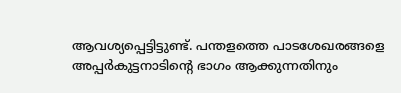ആവശ്യപ്പെട്ടിട്ടുണ്ട്. പന്തളത്തെ പാടശേഖരങ്ങളെ അപ്പർകുട്ടനാടിന്റെ ഭാഗം ആക്കുന്നതിനും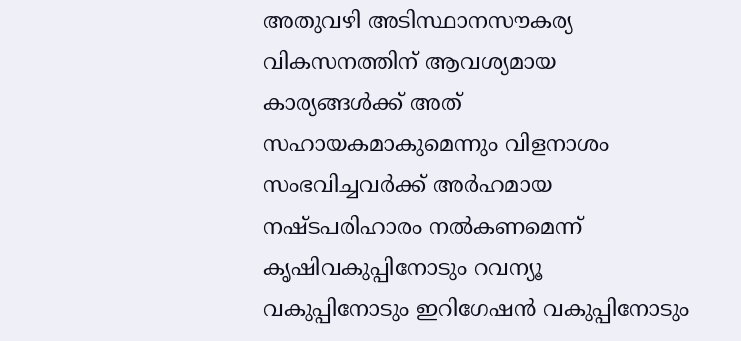അതുവഴി അടിസ്ഥാനസൗകര്യ വികസനത്തിന് ആവശ്യമായ കാര്യങ്ങൾക്ക് അത് സഹായകമാകുമെന്നും വിളനാശം സംഭവിച്ചവർക്ക് അർഹമായ നഷ്ടപരിഹാരം നൽകണമെന്ന് കൃഷിവകുപ്പിനോടും റവന്യൂ വകുപ്പിനോടും ഇറിഗേഷൻ വകുപ്പിനോടും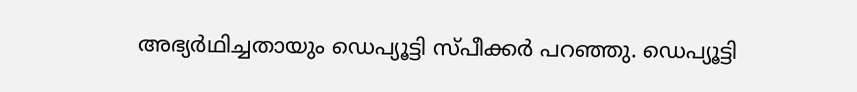അഭ്യർഥിച്ചതായും ഡെപ്യൂട്ടി സ്പീക്കർ പറഞ്ഞു. ഡെപ്യൂട്ടി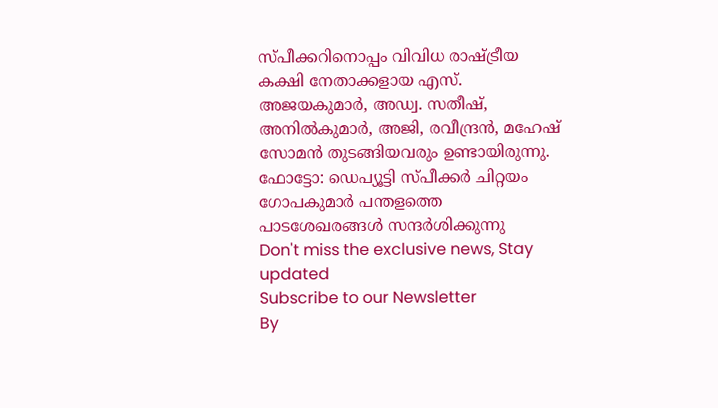സ്പീക്കറിനൊപ്പം വിവിധ രാഷ്ട്രീയ കക്ഷി നേതാക്കളായ എസ്. അജയകുമാർ, അഡ്വ. സതീഷ്, അനിൽകുമാർ, അജി, രവീന്ദ്രൻ, മഹേഷ് സോമൻ തുടങ്ങിയവരും ഉണ്ടായിരുന്നു. ഫോട്ടോ: ഡെപ്യൂട്ടി സ്പീക്കർ ചിറ്റയം ഗോപകുമാർ പന്തളത്തെ പാടശേഖരങ്ങൾ സന്ദർശിക്കുന്നു
Don't miss the exclusive news, Stay updated
Subscribe to our Newsletter
By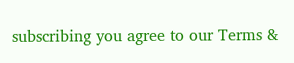subscribing you agree to our Terms &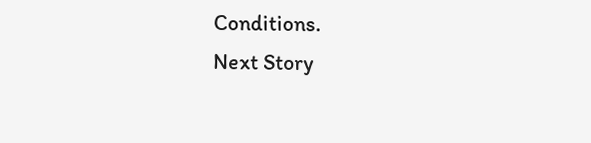Conditions.
Next Story